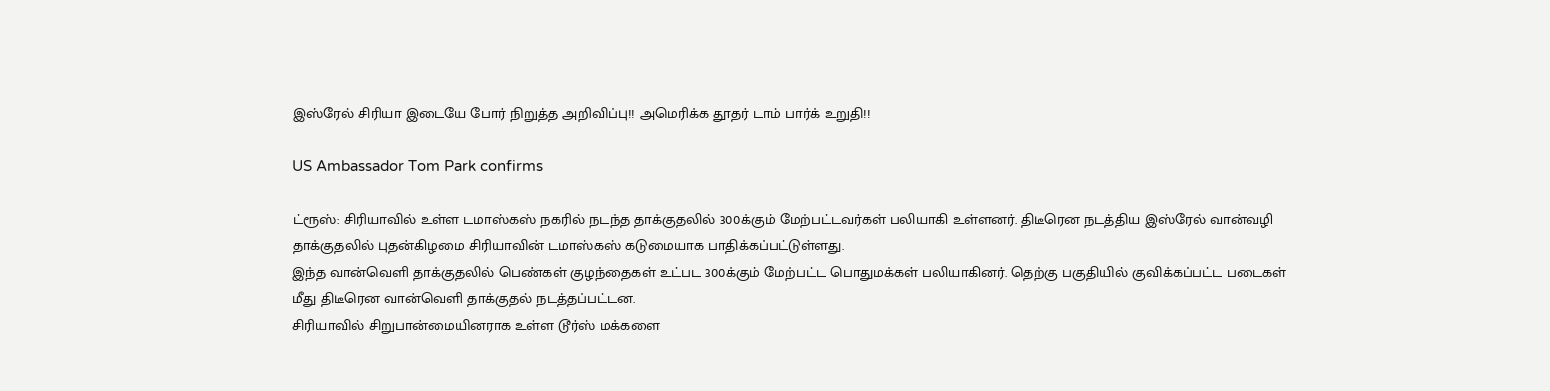இஸ்ரேல் சிரியா இடையே போர் நிறுத்த அறிவிப்பு!! அமெரிக்க தூதர் டாம் பார்க் உறுதி!!

US Ambassador Tom Park confirms

ட்ரூஸ்: சிரியாவில் உள்ள டமாஸ்கஸ் நகரில் நடந்த தாக்குதலில் 300க்கும் மேற்பட்டவர்கள் பலியாகி உள்ளனர். திடீரென நடத்திய இஸ்ரேல் வான்வழி தாக்குதலில் புதன்கிழமை சிரியாவின் டமாஸ்கஸ் கடுமையாக பாதிக்கப்பட்டுள்ளது.
இந்த வான்வெளி தாக்குதலில் பெண்கள் குழந்தைகள் உட்பட 300க்கும் மேற்பட்ட பொதுமக்கள் பலியாகினர். தெற்கு பகுதியில் குவிக்கப்பட்ட படைகள் மீது திடீரென வான்வெளி தாக்குதல் நடத்தப்பட்டன.
சிரியாவில் சிறுபான்மையினராக உள்ள டூர்ஸ் மக்களை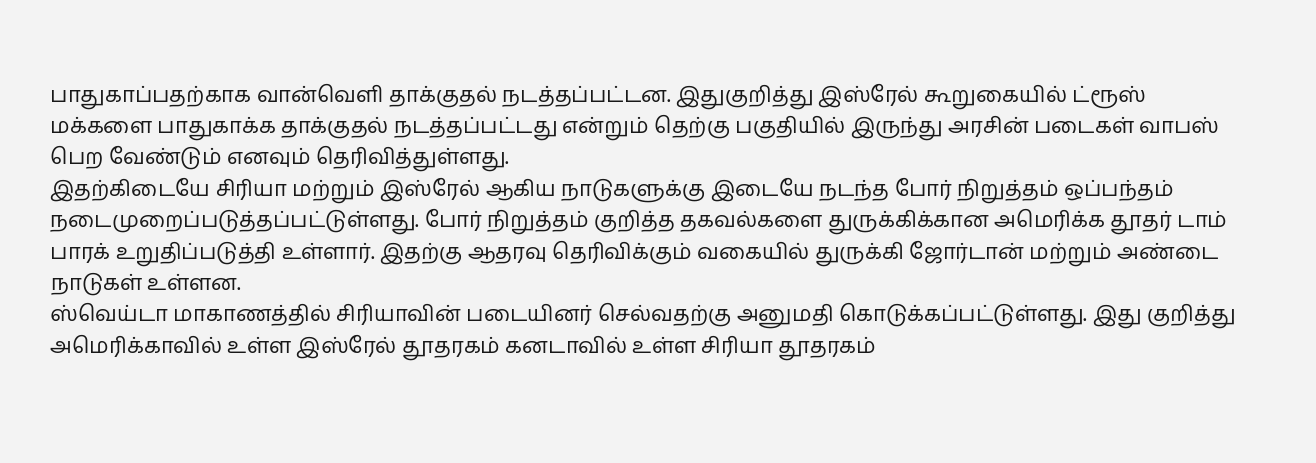பாதுகாப்பதற்காக வான்வெளி தாக்குதல் நடத்தப்பட்டன. இதுகுறித்து இஸ்ரேல் கூறுகையில் ட்ரூஸ் மக்களை பாதுகாக்க தாக்குதல் நடத்தப்பட்டது என்றும் தெற்கு பகுதியில் இருந்து அரசின் படைகள் வாபஸ் பெற வேண்டும் எனவும் தெரிவித்துள்ளது.
இதற்கிடையே சிரியா மற்றும் இஸ்ரேல் ஆகிய நாடுகளுக்கு இடையே நடந்த போர் நிறுத்தம் ஒப்பந்தம் நடைமுறைப்படுத்தப்பட்டுள்ளது. போர் நிறுத்தம் குறித்த தகவல்களை துருக்கிக்கான அமெரிக்க தூதர் டாம் பாரக் உறுதிப்படுத்தி உள்ளார். இதற்கு ஆதரவு தெரிவிக்கும் வகையில் துருக்கி ஜோர்டான் மற்றும் அண்டை நாடுகள் உள்ளன.
ஸ்வெய்டா மாகாணத்தில் சிரியாவின் படையினர் செல்வதற்கு அனுமதி கொடுக்கப்பட்டுள்ளது. இது குறித்து அமெரிக்காவில் உள்ள இஸ்ரேல் தூதரகம் கனடாவில் உள்ள சிரியா தூதரகம்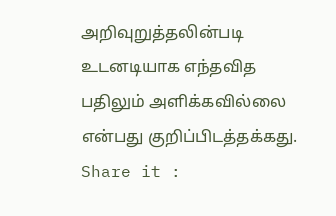அறிவுறுத்தலின்படி உடனடியாக எந்தவித பதிலும் அளிக்கவில்லை என்பது குறிப்பிடத்தக்கது.
Share it :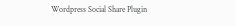Wordpress Social Share Plugin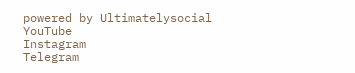powered by Ultimatelysocial
YouTube
Instagram
Telegram